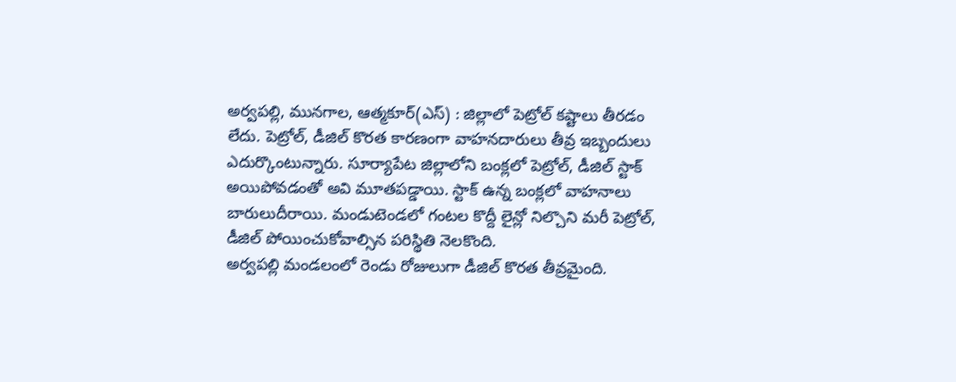అర్వపల్లి, మునగాల, ఆత్మకూర్(ఎస్) : జిల్లాలో పెట్రోల్ కష్టాలు తీరడం లేదు. పెట్రోల్, డీజిల్ కొరత కారణంగా వాహనదారులు తీవ్ర ఇబ్బందులు ఎదుర్కొంటున్నారు. సూర్యాపేట జిల్లాలోని బంక్లలో పెట్రోల్, డీజిల్ స్టాక్ అయిపోవడంతో అవి మూతపడ్డాయి. స్టాక్ ఉన్న బంక్లలో వాహనాలు బారులుదీరాయి. మండుటెండలో గంటల కొద్దీ లైన్లో నిల్చొని మరీ పెట్రోల్, డీజిల్ పోయించుకోవాల్సిన పరిస్థితి నెలకొంది.
అర్వపల్లి మండలంలో రెండు రోజులుగా డీజిల్ కొరత తీవ్రమైంది.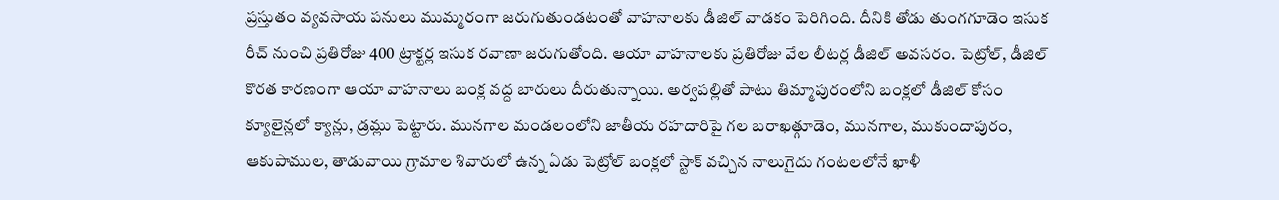ప్రస్తుతం వ్యవసాయ పనులు ముమ్మరంగా జరుగుతుండటంతో వాహనాలకు డీజిల్ వాడకం పెరిగింది. దీనికి తోడు తుంగగూడెం ఇసుక రీచ్ నుంచి ప్రతిరోజు 400 ట్రాక్టర్ల ఇసుక రవాణా జరుగుతోంది. ఆయా వాహనాలకు ప్రతిరోజు వేల లీటర్ల డీజిల్ అవసరం. పెట్రోల్, డీజిల్ కొరత కారణంగా ఆయా వాహనాలు బంక్ల వద్ద బారులు దీరుతున్నాయి. అర్వపల్లితో పాటు తిమ్మాపురంలోని బంక్లలో డీజిల్ కోసం క్యూలైన్లలో క్యాన్లు, డ్రమ్లు పెట్టారు. మునగాల మండలంలోని జాతీయ రహదారిపై గల బరాఖత్గూడెం, మునగాల, ముకుందాపురం, ఆకుపాముల, తాడువాయి గ్రామాల శివారులో ఉన్న ఏడు పెట్రోల్ బంక్లలో స్టాక్ వచ్చిన నాలుగైదు గంటలలోనే ఖాళీ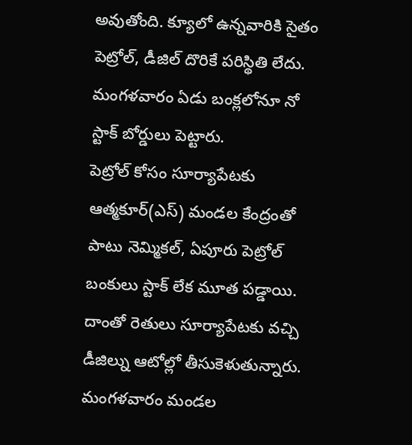అవుతోంది. క్యూలో ఉన్నవారికి సైతం పెట్రోల్, డీజిల్ దొరికే పరిస్థితి లేదు. మంగళవారం ఏడు బంక్లలోనూ నో స్టాక్ బోర్డులు పెట్టారు.
పెట్రోల్ కోసం సూర్యాపేటకు
ఆత్మకూర్(ఎస్) మండల కేంద్రంతో పాటు నెమ్మికల్, ఏపూరు పెట్రోల్ బంకులు స్టాక్ లేక మూత పడ్డాయి. దాంతో రెతులు సూర్యాపేటకు వచ్చి డీజిల్ను ఆటోల్లో తీసుకెళుతున్నారు. మంగళవారం మండల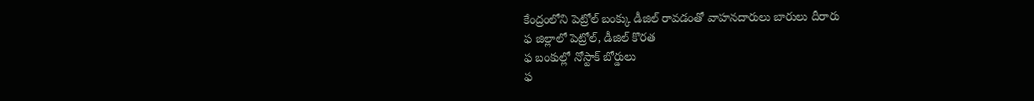కేంద్రంలోని పెట్రోల్ బంక్కు డీజిల్ రావడంతో వాహనదారులు బారులు దీరారు
ఫ జిల్లాలో పెట్రోల్, డీజిల్ కొరత
ఫ బంకుల్లో నోస్టాక్ బోర్డులు
ఫ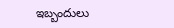ఇబ్బందులు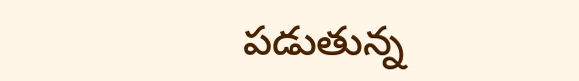పడుతున్న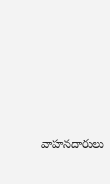వాహనదారులు